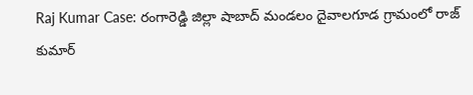Raj Kumar Case: రంగారెడ్డి జిల్లా షాబాద్ మండలం దైవాలగూడ గ్రామంలో రాజ్ కుమార్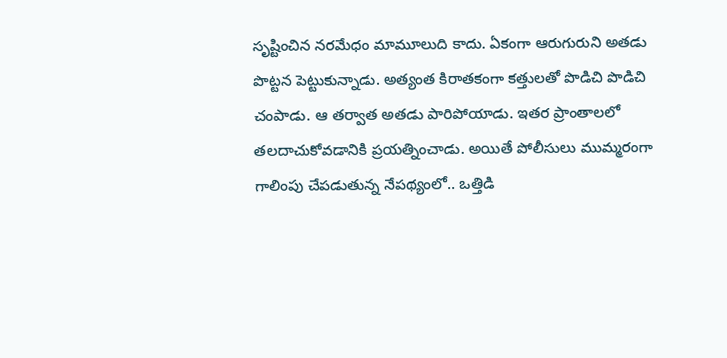సృష్టించిన నరమేధం మామూలుది కాదు. ఏకంగా ఆరుగురుని అతడు పొట్టన పెట్టుకున్నాడు. అత్యంత కిరాతకంగా కత్తులతో పొడిచి పొడిచి చంపాడు. ఆ తర్వాత అతడు పారిపోయాడు. ఇతర ప్రాంతాలలో తలదాచుకోవడానికి ప్రయత్నించాడు. అయితే పోలీసులు ముమ్మరంగా గాలింపు చేపడుతున్న నేపథ్యంలో.. ఒత్తిడి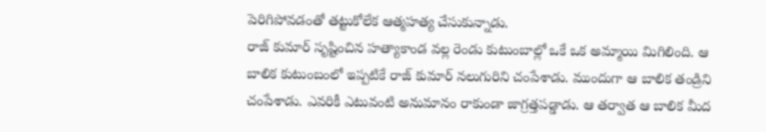పెరిగిపోవడంతో తట్టుకోలేక ఆత్మహత్య చేసుకున్నాడు.
రాజ్ కుమార్ సృష్టించిన హత్యాకాండ వల్ల రెండు కుటుంబాల్లో ఒకే ఒక అమ్మాయి మిగిలింది. ఆ బాలిక కుటుంబంలో ఇప్పటికే రాజ్ కుమార్ నలుగురిని చంపేశాడు. ముందుగా ఆ బాలిక తండ్రిని చంపేశాడు. ఎవరికీ ఎటువంటి అనుమానం రాకుండా జాగ్రత్తపడ్డాడు. ఆ తర్వాత ఆ బాలిక మీద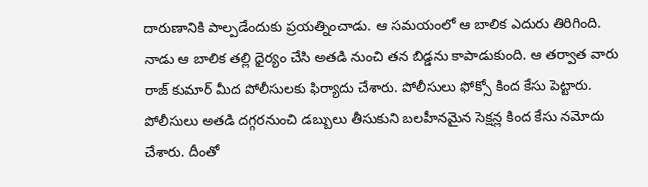దారుణానికి పాల్పడేందుకు ప్రయత్నించాడు. ఆ సమయంలో ఆ బాలిక ఎదురు తిరిగింది. నాడు ఆ బాలిక తల్లి ధైర్యం చేసి అతడి నుంచి తన బిడ్డను కాపాడుకుంది. ఆ తర్వాత వారు రాజ్ కుమార్ మీద పోలీసులకు ఫిర్యాదు చేశారు. పోలీసులు ఫోక్సో కింద కేసు పెట్టారు.
పోలీసులు అతడి దగ్గరనుంచి డబ్బులు తీసుకుని బలహీనమైన సెక్షన్ల కింద కేసు నమోదు చేశారు. దీంతో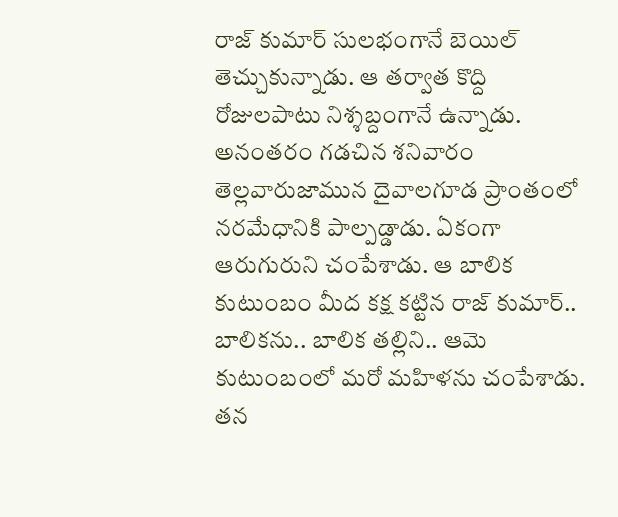రాజ్ కుమార్ సులభంగానే బెయిల్ తెచ్చుకున్నాడు. ఆ తర్వాత కొద్ది రోజులపాటు నిశ్శబ్దంగానే ఉన్నాడు. అనంతరం గడచిన శనివారం తెల్లవారుజామున దైవాలగూడ ప్రాంతంలో నరమేధానికి పాల్పడ్డాడు. ఏకంగా ఆరుగురుని చంపేశాడు. ఆ బాలిక కుటుంబం మీద కక్ష కట్టిన రాజ్ కుమార్.. బాలికను.. బాలిక తల్లిని.. ఆమె కుటుంబంలో మరో మహిళను చంపేశాడు. తన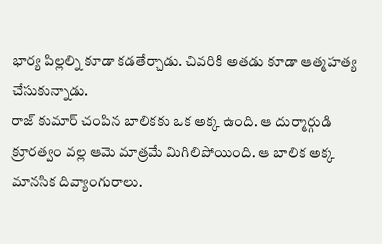భార్య పిల్లల్ని కూడా కడతేర్చాడు. చివరికి అతడు కూడా ఆత్మహత్య చేసుకున్నాడు.
రాజ్ కుమార్ చంపిన బాలికకు ఒక అక్క ఉంది. ఆ దుర్మార్గుడి క్రూరత్వం వల్ల ఆమె మాత్రమే మిగిలిపోయింది. ఆ బాలిక అక్క మానసిక దివ్యాంగురాలు.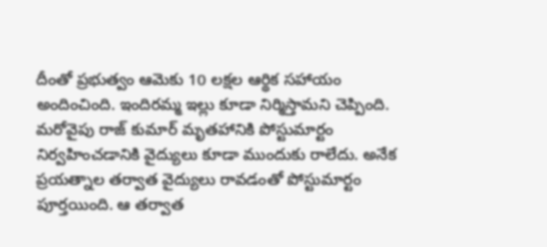దీంతో ప్రభుత్వం ఆమెకు 10 లక్షల ఆర్థిక సహాయం అందించింది. ఇందిరమ్మ ఇల్లు కూడా నిర్మిస్తామని చెప్పింది. మరోవైపు రాజ్ కుమార్ మృతహానికి పోస్టుమార్టం నిర్వహించడానికి వైద్యులు కూడా ముందుకు రాలేదు. అనేక ప్రయత్నాల తర్వాత వైద్యులు రావడంతో పోస్టుమార్టం పూర్తయింది. ఆ తర్వాత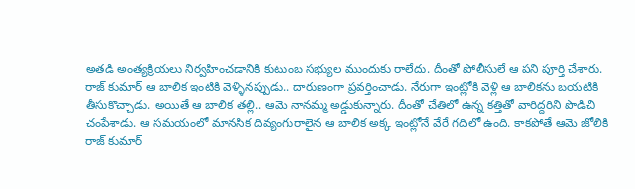అతడి అంత్యక్రియలు నిర్వహించడానికి కుటుంబ సభ్యుల ముందుకు రాలేదు. దీంతో పోలీసులే ఆ పని పూర్తి చేశారు.
రాజ్ కుమార్ ఆ బాలిక ఇంటికి వెళ్ళినప్పుడు.. దారుణంగా ప్రవర్తించాడు. నేరుగా ఇంట్లోకి వెళ్లి ఆ బాలికను బయటికి తీసుకొచ్చాడు. అయితే ఆ బాలిక తల్లి.. ఆమె నానమ్మ అడ్డుకున్నారు. దీంతో చేతిలో ఉన్న కత్తితో వారిద్దరిని పొడిచి చంపేశాడు. ఆ సమయంలో మానసిక దివ్యంగురాలైన ఆ బాలిక అక్క ఇంట్లోనే వేరే గదిలో ఉంది. కాకపోతే ఆమె జోలికి రాజ్ కుమార్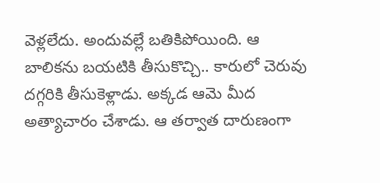వెళ్లలేదు. అందువల్లే బతికిపోయింది. ఆ బాలికను బయటికి తీసుకొచ్చి.. కారులో చెరువు దగ్గరికి తీసుకెళ్లాడు. అక్కడ ఆమె మీద అత్యాచారం చేశాడు. ఆ తర్వాత దారుణంగా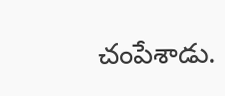చంపేశాడు.